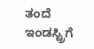ತಂದೆ ಇಂಡಸ್ಟ್ರಿಗೆ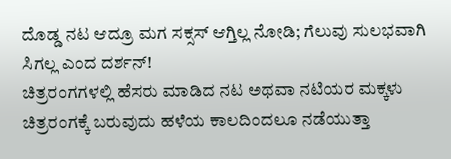ದೊಡ್ಡ ನಟ ಆದ್ರೂ ಮಗ ಸಕ್ಸಸ್ ಆಗ್ತಿಲ್ಲ ನೋಡಿ; ಗೆಲುವು ಸುಲಭವಾಗಿ ಸಿಗಲ್ಲ ಎಂದ ದರ್ಶನ್!
ಚಿತ್ರರಂಗಗಳಲ್ಲಿ ಹೆಸರು ಮಾಡಿದ ನಟ ಅಥವಾ ನಟಿಯರ ಮಕ್ಕಳು ಚಿತ್ರರಂಗಕ್ಕೆ ಬರುವುದು ಹಳೆಯ ಕಾಲದಿಂದಲೂ ನಡೆಯುತ್ತಾ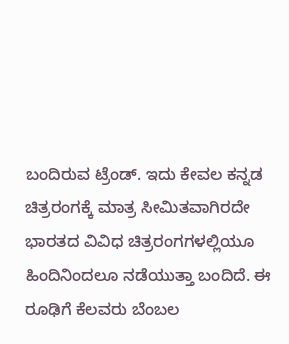ಬಂದಿರುವ ಟ್ರೆಂಡ್. ಇದು ಕೇವಲ ಕನ್ನಡ ಚಿತ್ರರಂಗಕ್ಕೆ ಮಾತ್ರ ಸೀಮಿತವಾಗಿರದೇ ಭಾರತದ ವಿವಿಧ ಚಿತ್ರರಂಗಗಳಲ್ಲಿಯೂ ಹಿಂದಿನಿಂದಲೂ ನಡೆಯುತ್ತಾ ಬಂದಿದೆ. ಈ ರೂಢಿಗೆ ಕೆಲವರು ಬೆಂಬಲ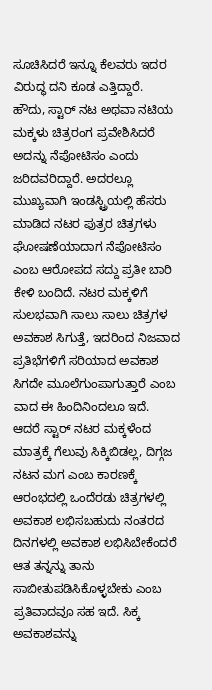ಸೂಚಿಸಿದರೆ ಇನ್ನೂ ಕೆಲವರು ಇದರ ವಿರುದ್ಧ ದನಿ ಕೂಡ ಎತ್ತಿದ್ದಾರೆ.
ಹೌದು, ಸ್ಟಾರ್ ನಟ ಅಥವಾ ನಟಿಯ ಮಕ್ಕಳು ಚಿತ್ರರಂಗ ಪ್ರವೇಶಿಸಿದರೆ ಅದನ್ನು ನೆಪೋಟಿಸಂ ಎಂದು ಜರಿದವರಿದ್ದಾರೆ. ಅದರಲ್ಲೂ ಮುಖ್ಯವಾಗಿ ಇಂಡಸ್ಟ್ರಿಯಲ್ಲಿ ಹೆಸರು ಮಾಡಿದ ನಟರ ಪುತ್ರರ ಚಿತ್ರಗಳು ಘೋಷಣೆಯಾದಾಗ ನೆಪೋಟಿಸಂ ಎಂಬ ಆರೋಪದ ಸದ್ದು ಪ್ರತೀ ಬಾರಿ ಕೇಳಿ ಬಂದಿದೆ. ನಟರ ಮಕ್ಕಳಿಗೆ ಸುಲಭವಾಗಿ ಸಾಲು ಸಾಲು ಚಿತ್ರಗಳ ಅವಕಾಶ ಸಿಗುತ್ತೆ, ಇದರಿಂದ ನಿಜವಾದ ಪ್ರತಿಭೆಗಳಿಗೆ ಸರಿಯಾದ ಅವಕಾಶ ಸಿಗದೇ ಮೂಲೆಗುಂಪಾಗುತ್ತಾರೆ ಎಂಬ ವಾದ ಈ ಹಿಂದಿನಿಂದಲೂ ಇದೆ.
ಆದರೆ ಸ್ಟಾರ್ ನಟರ ಮಕ್ಕಳೆಂದ ಮಾತ್ರಕ್ಕೆ ಗೆಲುವು ಸಿಕ್ಕಿಬಿಡಲ್ಲ, ದಿಗ್ಗಜ ನಟನ ಮಗ ಎಂಬ ಕಾರಣಕ್ಕೆ ಆರಂಭದಲ್ಲಿ ಒಂದೆರಡು ಚಿತ್ರಗಳಲ್ಲಿ ಅವಕಾಶ ಲಭಿಸಬಹುದು ನಂತರದ ದಿನಗಳಲ್ಲಿ ಅವಕಾಶ ಲಭಿಸಿಬೇಕೆಂದರೆ ಆತ ತನ್ನನ್ನು ತಾನು ಸಾಬೀತುಪಡಿಸಿಕೊಳ್ಳಬೇಕು ಎಂಬ ಪ್ರತಿವಾದವೂ ಸಹ ಇದೆ. ಸಿಕ್ಕ ಅವಕಾಶವನ್ನು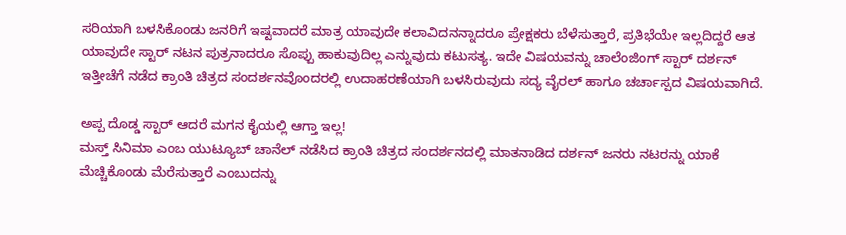ಸರಿಯಾಗಿ ಬಳಸಿಕೊಂಡು ಜನರಿಗೆ ಇಷ್ಟವಾದರೆ ಮಾತ್ರ ಯಾವುದೇ ಕಲಾವಿದನನ್ನಾದರೂ ಪ್ರೇಕ್ಷಕರು ಬೆಳೆಸುತ್ತಾರೆ, ಪ್ರತಿಭೆಯೇ ಇಲ್ಲದಿದ್ದರೆ ಆತ ಯಾವುದೇ ಸ್ಟಾರ್ ನಟನ ಪುತ್ರನಾದರೂ ಸೊಪ್ಪು ಹಾಕುವುದಿಲ್ಲ ಎನ್ನುವುದು ಕಟುಸತ್ಯ. ಇದೇ ವಿಷಯವನ್ನು ಚಾಲೆಂಜಿಂಗ್ ಸ್ಟಾರ್ ದರ್ಶನ್ ಇತ್ತೀಚೆಗೆ ನಡೆದ ಕ್ರಾಂತಿ ಚಿತ್ರದ ಸಂದರ್ಶನವೊಂದರಲ್ಲಿ ಉದಾಹರಣೆಯಾಗಿ ಬಳಸಿರುವುದು ಸದ್ಯ ವೈರಲ್ ಹಾಗೂ ಚರ್ಚಾಸ್ಪದ ವಿಷಯವಾಗಿದೆ.

ಅಪ್ಪ ದೊಡ್ಡ ಸ್ಟಾರ್ ಆದರೆ ಮಗನ ಕೈಯಲ್ಲಿ ಆಗ್ತಾ ಇಲ್ಲ!
ಮಸ್ತ್ ಸಿನಿಮಾ ಎಂಬ ಯುಟ್ಯೂಬ್ ಚಾನೆಲ್ ನಡೆಸಿದ ಕ್ರಾಂತಿ ಚಿತ್ರದ ಸಂದರ್ಶನದಲ್ಲಿ ಮಾತನಾಡಿದ ದರ್ಶನ್ ಜನರು ನಟರನ್ನು ಯಾಕೆ ಮೆಚ್ಚಿಕೊಂಡು ಮೆರೆಸುತ್ತಾರೆ ಎಂಬುದನ್ನು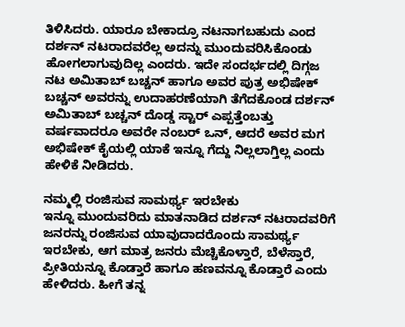ತಿಳಿಸಿದರು. ಯಾರೂ ಬೇಕಾದ್ರೂ ನಟನಾಗಬಹುದು ಎಂದ ದರ್ಶನ್ ನಟರಾದವರೆಲ್ಲ ಅದನ್ನು ಮುಂದುವರಿಸಿಕೊಂಡು ಹೋಗಲಾಗುವುದಿಲ್ಲ ಎಂದರು. ಇದೇ ಸಂದರ್ಭದಲ್ಲಿ ದಿಗ್ಗಜ ನಟ ಅಮಿತಾಬ್ ಬಚ್ಚನ್ ಹಾಗೂ ಅವರ ಪುತ್ರ ಅಭಿಷೇಕ್ ಬಚ್ಚನ್ ಅವರನ್ನು ಉದಾಹರಣೆಯಾಗಿ ತೆಗೆದಕೊಂಡ ದರ್ಶನ್ ಅಮಿತಾಬ್ ಬಚ್ಚನ್ ದೊಡ್ಡ ಸ್ಟಾರ್ ಎಪ್ಪತ್ತೆಂಬತ್ತು ವರ್ಷವಾದರೂ ಅವರೇ ನಂಬರ್ ಒನ್, ಆದರೆ ಅವರ ಮಗ ಅಭಿಷೇಕ್ ಕೈಯಲ್ಲಿ ಯಾಕೆ ಇನ್ನೂ ಗೆದ್ದು ನಿಲ್ಲಲಾಗ್ತಿಲ್ಲ ಎಂದು ಹೇಳಿಕೆ ನೀಡಿದರು.

ನಮ್ಮಲ್ಲಿ ರಂಜಿಸುವ ಸಾಮರ್ಥ್ಯ ಇರಬೇಕು
ಇನ್ನೂ ಮುಂದುವರಿದು ಮಾತನಾಡಿದ ದರ್ಶನ್ ನಟರಾದವರಿಗೆ ಜನರನ್ನು ರಂಜಿಸುವ ಯಾವುದಾದರೊಂದು ಸಾಮರ್ಥ್ಯ ಇರಬೇಕು, ಆಗ ಮಾತ್ರ ಜನರು ಮೆಚ್ಚಿಕೊಳ್ತಾರೆ, ಬೆಳೆಸ್ತಾರೆ, ಪ್ರೀತಿಯನ್ನೂ ಕೊಡ್ತಾರೆ ಹಾಗೂ ಹಣವನ್ನೂ ಕೊಡ್ತಾರೆ ಎಂದು ಹೇಳಿದರು. ಹೀಗೆ ತನ್ನ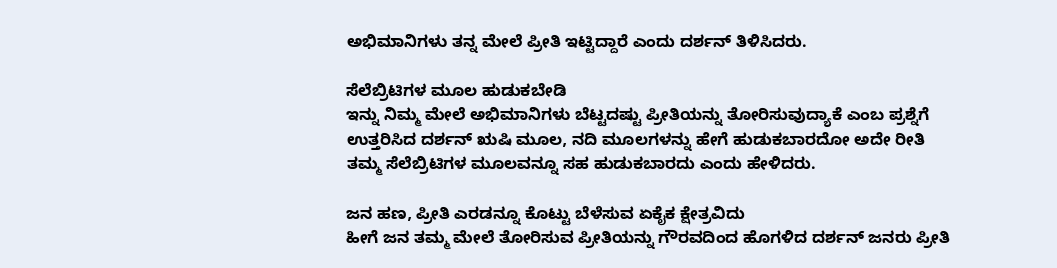ಅಭಿಮಾನಿಗಳು ತನ್ನ ಮೇಲೆ ಪ್ರೀತಿ ಇಟ್ಟಿದ್ದಾರೆ ಎಂದು ದರ್ಶನ್ ತಿಳಿಸಿದರು.

ಸೆಲೆಬ್ರಿಟಿಗಳ ಮೂಲ ಹುಡುಕಬೇಡಿ
ಇನ್ನು ನಿಮ್ಮ ಮೇಲೆ ಅಭಿಮಾನಿಗಳು ಬೆಟ್ಟದಷ್ಟು ಪ್ರೀತಿಯನ್ನು ತೋರಿಸುವುದ್ಯಾಕೆ ಎಂಬ ಪ್ರಶ್ನೆಗೆ ಉತ್ತರಿಸಿದ ದರ್ಶನ್ ಋಷಿ ಮೂಲ, ನದಿ ಮೂಲಗಳನ್ನು ಹೇಗೆ ಹುಡುಕಬಾರದೋ ಅದೇ ರೀತಿ ತಮ್ಮ ಸೆಲೆಬ್ರಿಟಿಗಳ ಮೂಲವನ್ನೂ ಸಹ ಹುಡುಕಬಾರದು ಎಂದು ಹೇಳಿದರು.

ಜನ ಹಣ, ಪ್ರೀತಿ ಎರಡನ್ನೂ ಕೊಟ್ಟು ಬೆಳೆಸುವ ಏಕೈಕ ಕ್ಷೇತ್ರವಿದು
ಹೀಗೆ ಜನ ತಮ್ಮ ಮೇಲೆ ತೋರಿಸುವ ಪ್ರೀತಿಯನ್ನು ಗೌರವದಿಂದ ಹೊಗಳಿದ ದರ್ಶನ್ ಜನರು ಪ್ರೀತಿ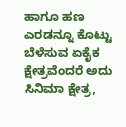ಹಾಗೂ ಹಣ ಎರಡನ್ನೂ ಕೊಟ್ಟು ಬೆಳೆಸುವ ಏಕೈಕ ಕ್ಷೇತ್ರವೆಂದರೆ ಅದು ಸಿನಿಮಾ ಕ್ಷೇತ್ರ,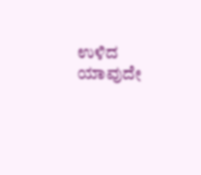ಉಳಿದ ಯಾವುದೇ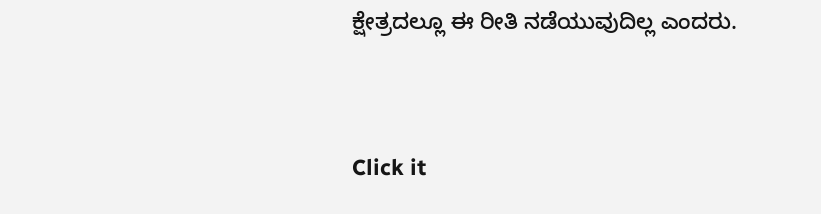ಕ್ಷೇತ್ರದಲ್ಲೂ ಈ ರೀತಿ ನಡೆಯುವುದಿಲ್ಲ ಎಂದರು.


Click it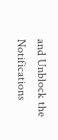and Unblock the Notifications